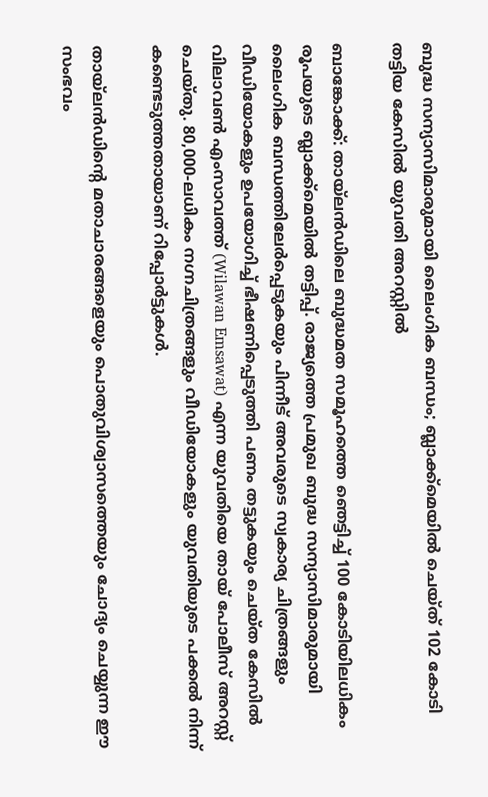ബുദ്ധ സന്യാസിമാരുമായി ലൈംഗിക ബന്ധം; ബ്ലാക്ക്‌മെയിൽ ചെയ്ത് 102 കോടി തട്ടിയ കേസിൽ യുവതി അറസ്റ്റിൽ

ബാങ്കോക്ക്: തായ്‌ലൻഡിലെ ബുദ്ധമത സമൂഹത്തെ ഞെട്ടിച്ച് 100 കോടിയിലധികം രൂപയുടെ ബ്ലാക്ക്മെയിൽ തട്ടിപ്പ്. രാജ്യത്തെ പ്രമുഖ ബുദ്ധ സന്യാസിമാരുമായി ലൈംഗിക ബന്ധത്തിലേർപ്പെടുകയും പിന്നീട് അവരുടെ സ്വകാര്യ ചിത്രങ്ങളും വീഡിയോകളും ഉപയോഗിച്ച് ഭീഷണിപ്പെടുത്തി പണം തട്ടുകയും ചെയ്ത കേസിൽ വിലാവൺ എംസാവത്ത് (Wilawan Emsawat) എന്ന യുവതിയെ തായ് പോലീസ് അറസ്റ്റ് ചെയ്തു. 80,000-ലധികം നഗ്നചിത്രങ്ങളും വീഡിയോകളും യുവതിയുടെ പക്കൽ നിന്ന് കണ്ടെടുത്തതായാണ് റിപ്പോർട്ടുകൾ.

തായ്‌ലൻഡിന്റെ മതാചാരങ്ങളെയും പൊതുവിശ്വാസത്തെയും ചോദ്യം ചെയ്യുന്ന ഈ സംഭവം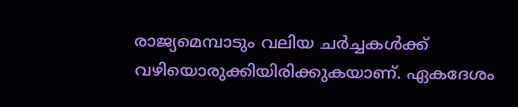രാജ്യമെമ്പാടും വലിയ ചർച്ചകൾക്ക് വഴിയൊരുക്കിയിരിക്കുകയാണ്. ഏകദേശം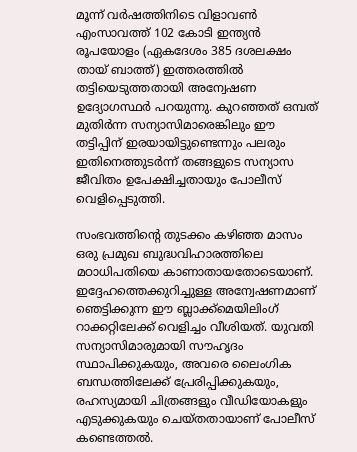മൂന്ന് വർഷത്തിനിടെ വിളാവൺ എംസാവത്ത് 102 കോടി ഇന്ത്യൻ രൂപയോളം (ഏകദേശം 385 ദശലക്ഷം തായ് ബാത്ത്) ഇത്തരത്തിൽ തട്ടിയെടുത്തതായി അന്വേഷണ ഉദ്യോഗസ്ഥർ പറയുന്നു. കുറഞ്ഞത് ഒമ്പത് മുതിർന്ന സന്യാസിമാരെങ്കിലും ഈ തട്ടിപ്പിന് ഇരയായിട്ടുണ്ടെന്നും പലരും ഇതിനെത്തുടർന്ന് തങ്ങളുടെ സന്യാസ ജീവിതം ഉപേക്ഷിച്ചതായും പോലീസ് വെളിപ്പെടുത്തി.

സംഭവത്തിന്റെ തുടക്കം കഴിഞ്ഞ മാസം ഒരു പ്രമുഖ ബുദ്ധവിഹാരത്തിലെ മഠാധിപതിയെ കാണാതായതോടെയാണ്. ഇദ്ദേഹത്തെക്കുറിച്ചുള്ള അന്വേഷണമാണ് ഞെട്ടിക്കുന്ന ഈ ബ്ലാക്ക്മെയിലിംഗ് റാക്കറ്റിലേക്ക് വെളിച്ചം വീശിയത്. യുവതി സന്യാസിമാരുമായി സൗഹൃദം സ്ഥാപിക്കുകയും, അവരെ ലൈംഗിക ബന്ധത്തിലേക്ക് പ്രേരിപ്പിക്കുകയും, രഹസ്യമായി ചിത്രങ്ങളും വീഡിയോകളും എടുക്കുകയും ചെയ്തതായാണ് പോലീസ് കണ്ടെത്തൽ.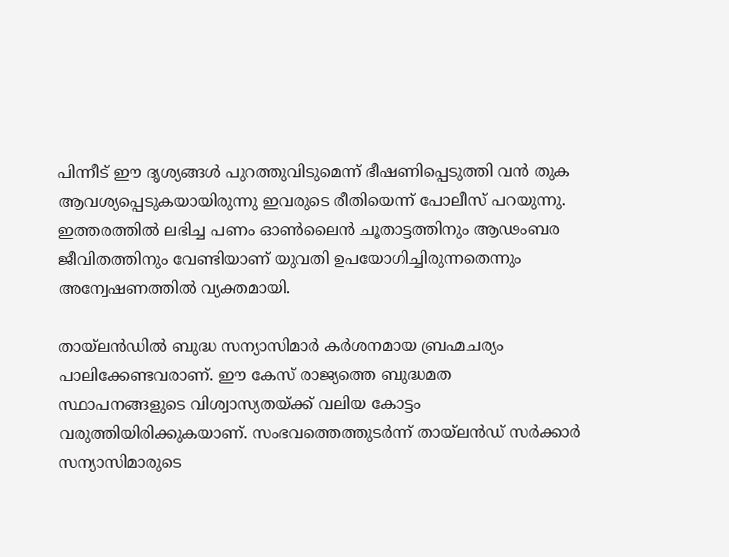പിന്നീട് ഈ ദൃശ്യങ്ങൾ പുറത്തുവിടുമെന്ന് ഭീഷണിപ്പെടുത്തി വൻ തുക ആവശ്യപ്പെടുകയായിരുന്നു ഇവരുടെ രീതിയെന്ന് പോലീസ് പറയുന്നു. ഇത്തരത്തിൽ ലഭിച്ച പണം ഓൺ‌ലൈൻ ചൂതാട്ടത്തിനും ആഢംബര ജീവിതത്തിനും വേണ്ടിയാണ് യുവതി ഉപയോഗിച്ചിരുന്നതെന്നും അന്വേഷണത്തിൽ വ്യക്തമായി.

തായ്‌ലൻഡിൽ ബുദ്ധ സന്യാസിമാർ കർശനമായ ബ്രഹ്മചര്യം പാലിക്കേണ്ടവരാണ്. ഈ കേസ് രാജ്യത്തെ ബുദ്ധമത സ്ഥാപനങ്ങളുടെ വിശ്വാസ്യതയ്ക്ക് വലിയ കോട്ടം വരുത്തിയിരിക്കുകയാണ്. സംഭവത്തെത്തുടർന്ന് തായ്‌ലൻഡ് സർക്കാർ സന്യാസിമാരുടെ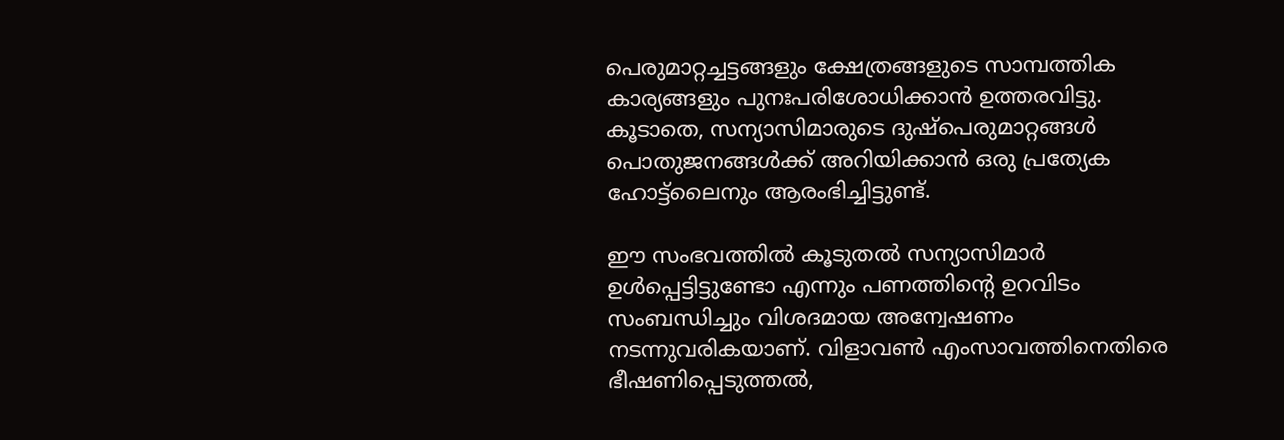പെരുമാറ്റച്ചട്ടങ്ങളും ക്ഷേത്രങ്ങളുടെ സാമ്പത്തിക കാര്യങ്ങളും പുനഃപരിശോധിക്കാൻ ഉത്തരവിട്ടു. കൂടാതെ, സന്യാസിമാരുടെ ദുഷ്പെരുമാറ്റങ്ങൾ പൊതുജനങ്ങൾക്ക് അറിയിക്കാൻ ഒരു പ്രത്യേക ഹോട്ട്‌ലൈനും ആരംഭിച്ചിട്ടുണ്ട്.

ഈ സംഭവത്തിൽ കൂടുതൽ സന്യാസിമാർ ഉൾപ്പെട്ടിട്ടുണ്ടോ എന്നും പണത്തിന്റെ ഉറവിടം സംബന്ധിച്ചും വിശദമായ അന്വേഷണം നടന്നുവരികയാണ്. വിളാവൺ എംസാവത്തിനെതിരെ ഭീഷണിപ്പെടുത്തൽ,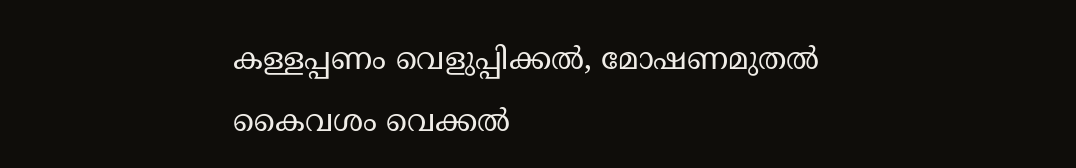കള്ളപ്പണം വെളുപ്പിക്കൽ, മോഷണമുതൽ കൈവശം വെക്കൽ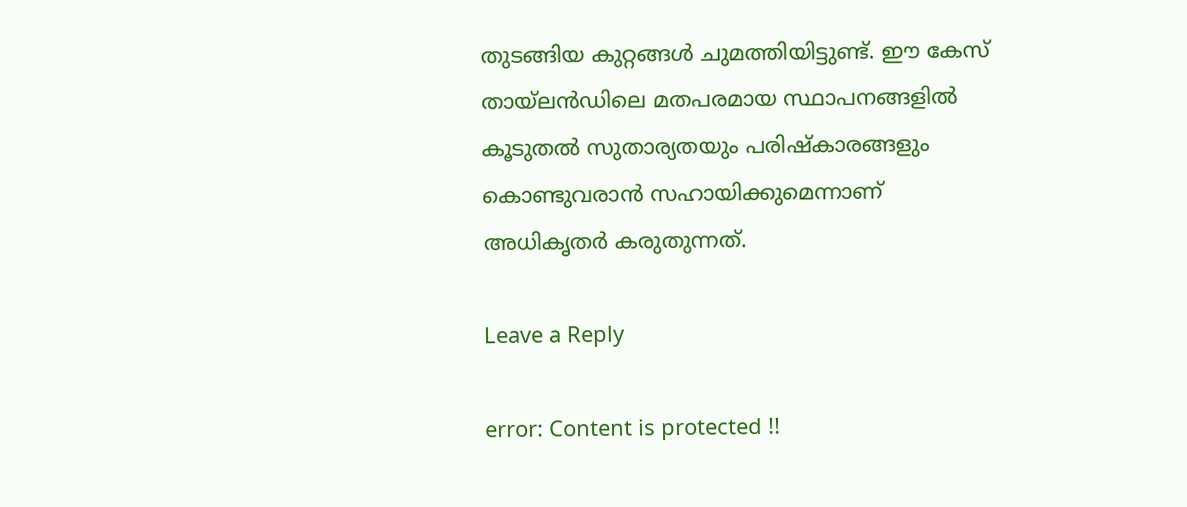തുടങ്ങിയ കുറ്റങ്ങൾ ചുമത്തിയിട്ടുണ്ട്. ഈ കേസ് തായ്‌ലൻഡിലെ മതപരമായ സ്ഥാപനങ്ങളിൽ കൂടുതൽ സുതാര്യതയും പരിഷ്കാരങ്ങളും കൊണ്ടുവരാൻ സഹായിക്കുമെന്നാണ് അധികൃതർ കരുതുന്നത്.

Leave a Reply

error: Content is protected !!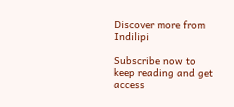Discover more from Indilipi

Subscribe now to keep reading and get access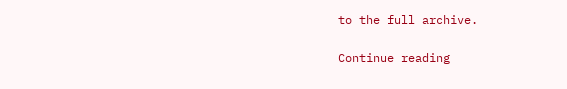to the full archive.

Continue reading